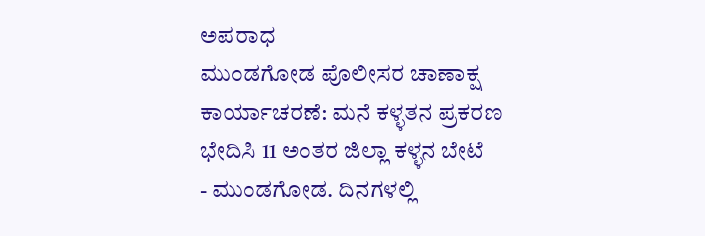ಅಪರಾಧ
ಮುಂಡಗೋಡ ಪೊಲೀಸರ ಚಾಣಾಕ್ಷ ಕಾರ್ಯಾಚರಣೆ: ಮನೆ ಕಳ್ಳತನ ಪ್ರಕರಣ ಭೇದಿಸಿ 11 ಅಂತರ ಜಿಲ್ಲಾ ಕಳ್ಳನ ಬೇಟೆ
- ಮುಂಡಗೋಡ. ದಿನಗಳಲ್ಲಿ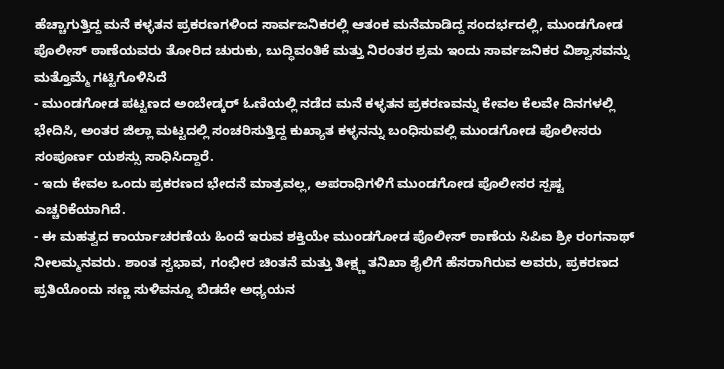ಹೆಚ್ಚಾಗುತ್ತಿದ್ದ ಮನೆ ಕಳ್ಳತನ ಪ್ರಕರಣಗಳಿಂದ ಸಾರ್ವಜನಿಕರಲ್ಲಿ ಆತಂಕ ಮನೆಮಾಡಿದ್ದ ಸಂದರ್ಭದಲ್ಲಿ, ಮುಂಡಗೋಡ ಪೊಲೀಸ್ ಠಾಣೆಯವರು ತೋರಿದ ಚುರುಕು, ಬುದ್ಧಿವಂತಿಕೆ ಮತ್ತು ನಿರಂತರ ಶ್ರಮ ಇಂದು ಸಾರ್ವಜನಿಕರ ವಿಶ್ವಾಸವನ್ನು ಮತ್ತೊಮ್ಮೆ ಗಟ್ಟಿಗೊಳಿಸಿದೆ
- ಮುಂಡಗೋಡ ಪಟ್ಟಣದ ಅಂಬೇಡ್ಕರ್ ಓಣಿಯಲ್ಲಿ ನಡೆದ ಮನೆ ಕಳ್ಳತನ ಪ್ರಕರಣವನ್ನು ಕೇವಲ ಕೆಲವೇ ದಿನಗಳಲ್ಲಿ ಭೇದಿಸಿ, ಅಂತರ ಜಿಲ್ಲಾ ಮಟ್ಟದಲ್ಲಿ ಸಂಚರಿಸುತ್ತಿದ್ದ ಕುಖ್ಯಾತ ಕಳ್ಳನನ್ನು ಬಂಧಿಸುವಲ್ಲಿ ಮುಂಡಗೋಡ ಪೊಲೀಸರು ಸಂಪೂರ್ಣ ಯಶಸ್ಸು ಸಾಧಿಸಿದ್ದಾರೆ.
- ಇದು ಕೇವಲ ಒಂದು ಪ್ರಕರಣದ ಭೇದನೆ ಮಾತ್ರವಲ್ಲ, ಅಪರಾಧಿಗಳಿಗೆ ಮುಂಡಗೋಡ ಪೊಲೀಸರ ಸ್ಪಷ್ಟ ಎಚ್ಚರಿಕೆಯಾಗಿದೆ.
- ಈ ಮಹತ್ವದ ಕಾರ್ಯಾಚರಣೆಯ ಹಿಂದೆ ಇರುವ ಶಕ್ತಿಯೇ ಮುಂಡಗೋಡ ಪೊಲೀಸ್ ಠಾಣೆಯ ಸಿಪಿಐ ಶ್ರೀ ರಂಗನಾಥ್ ನೀಲಮ್ಮನವರು. ಶಾಂತ ಸ್ವಭಾವ, ಗಂಭೀರ ಚಿಂತನೆ ಮತ್ತು ತೀಕ್ಷ್ಣ ತನಿಖಾ ಶೈಲಿಗೆ ಹೆಸರಾಗಿರುವ ಅವರು, ಪ್ರಕರಣದ ಪ್ರತಿಯೊಂದು ಸಣ್ಣ ಸುಳಿವನ್ನೂ ಬಿಡದೇ ಅಧ್ಯಯನ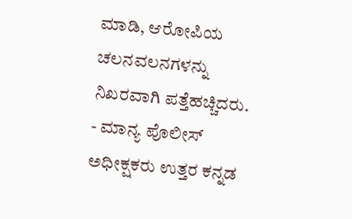ಮಾಡಿ, ಆರೋಪಿಯ ಚಲನವಲನಗಳನ್ನು ನಿಖರವಾಗಿ ಪತ್ತೆಹಚ್ಚಿದರು.
- ಮಾನ್ಯ ಪೊಲೀಸ್ ಅಧೀಕ್ಷಕರು ಉತ್ತರ ಕನ್ನಡ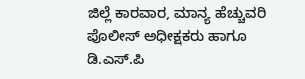ಜಿಲ್ಲೆ ಕಾರವಾರ, ಮಾನ್ಯ ಹೆಚ್ಚುವರಿ ಪೊಲೀಸ್ ಅಧೀಕ್ಷಕರು ಹಾಗೂ ಡಿ.ಎಸ್.ಪಿ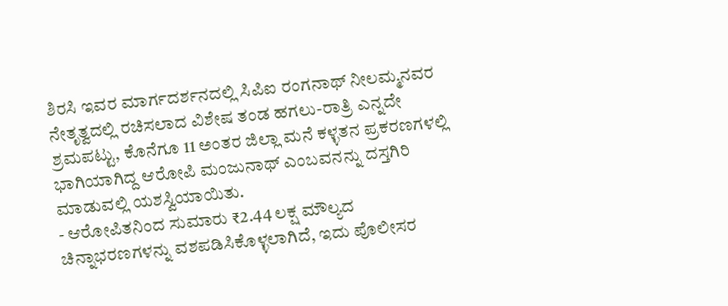ಶಿರಸಿ ಇವರ ಮಾರ್ಗದರ್ಶನದಲ್ಲಿ ಸಿಪಿಐ ರಂಗನಾಥ್ ನೀಲಮ್ಮನವರ ನೇತೃತ್ವದಲ್ಲಿ ರಚಿಸಲಾದ ವಿಶೇಷ ತಂಡ ಹಗಲು-ರಾತ್ರಿ ಎನ್ನದೇ ಶ್ರಮಪಟ್ಟು, ಕೊನೆಗೂ 11 ಅಂತರ ಜಿಲ್ಲಾ ಮನೆ ಕಳ್ಳತನ ಪ್ರಕರಣಗಳಲ್ಲಿ ಭಾಗಿಯಾಗಿದ್ದ ಆರೋಪಿ ಮಂಜುನಾಥ್ ಎಂಬವನನ್ನು ದಸ್ತಗಿರಿ ಮಾಡುವಲ್ಲಿ ಯಶಸ್ವಿಯಾಯಿತು.
- ಆರೋಪಿತನಿಂದ ಸುಮಾರು ₹2.44 ಲಕ್ಷ ಮೌಲ್ಯದ ಚಿನ್ನಾಭರಣಗಳನ್ನು ವಶಪಡಿಸಿಕೊಳ್ಳಲಾಗಿದೆ, ಇದು ಪೊಲೀಸರ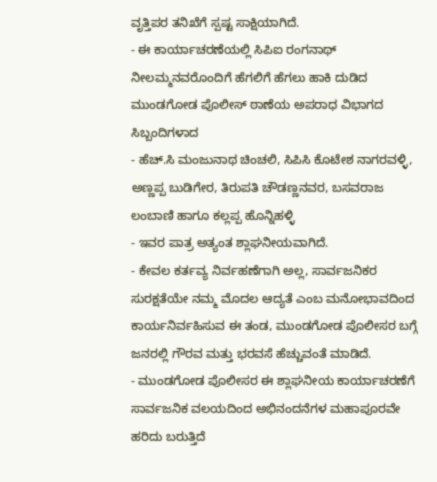ವೃತ್ತಿಪರ ತನಿಖೆಗೆ ಸ್ಪಷ್ಟ ಸಾಕ್ಷಿಯಾಗಿದೆ.
- ಈ ಕಾರ್ಯಾಚರಣೆಯಲ್ಲಿ ಸಿಪಿಐ ರಂಗನಾಥ್ ನೀಲಮ್ಮನವರೊಂದಿಗೆ ಹೆಗಲಿಗೆ ಹೆಗಲು ಹಾಕಿ ದುಡಿದ ಮುಂಡಗೋಡ ಪೊಲೀಸ್ ಠಾಣೆಯ ಅಪರಾಧ ವಿಭಾಗದ ಸಿಬ್ಬಂದಿಗಳಾದ
- ಹೆಚ್.ಸಿ ಮಂಜುನಾಥ ಚಿಂಚಲಿ, ಸಿಪಿಸಿ ಕೊಟೇಶ ನಾಗರವಳ್ಳಿ, ಅಣ್ಣಪ್ಪ ಬುಡಿಗೇರ, ತಿರುಪತಿ ಚೌಡಣ್ಣನವರ, ಬಸವರಾಜ ಲಂಬಾಣಿ ಹಾಗೂ ಕಲ್ಲಪ್ಪ ಹೊನ್ನಿಹಳ್ಳಿ
- ಇವರ ಪಾತ್ರ ಅತ್ಯಂತ ಶ್ಲಾಘನೀಯವಾಗಿದೆ.
- ಕೇವಲ ಕರ್ತವ್ಯ ನಿರ್ವಹಣೆಗಾಗಿ ಅಲ್ಲ, ಸಾರ್ವಜನಿಕರ ಸುರಕ್ಷತೆಯೇ ನಮ್ಮ ಮೊದಲ ಆದ್ಯತೆ ಎಂಬ ಮನೋಭಾವದಿಂದ ಕಾರ್ಯನಿರ್ವಹಿಸುವ ಈ ತಂಡ, ಮುಂಡಗೋಡ ಪೊಲೀಸರ ಬಗ್ಗೆ ಜನರಲ್ಲಿ ಗೌರವ ಮತ್ತು ಭರವಸೆ ಹೆಚ್ಚುವಂತೆ ಮಾಡಿದೆ.
- ಮುಂಡಗೋಡ ಪೊಲೀಸರ ಈ ಶ್ಲಾಘನೀಯ ಕಾರ್ಯಾಚರಣೆಗೆ ಸಾರ್ವಜನಿಕ ವಲಯದಿಂದ ಅಭಿನಂದನೆಗಳ ಮಹಾಪೂರವೇ ಹರಿದು ಬರುತ್ತಿದೆ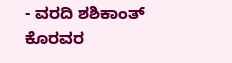- ವರದಿ ಶಶಿಕಾಂತ್ ಕೊರವರ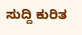ಸುದ್ದಿ ಕುರಿತ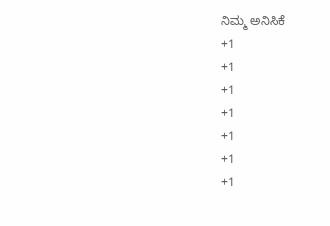ನಿಮ್ಮ ಅನಿಸಿಕೆ
+1
+1
+1
+1
+1
+1
+1